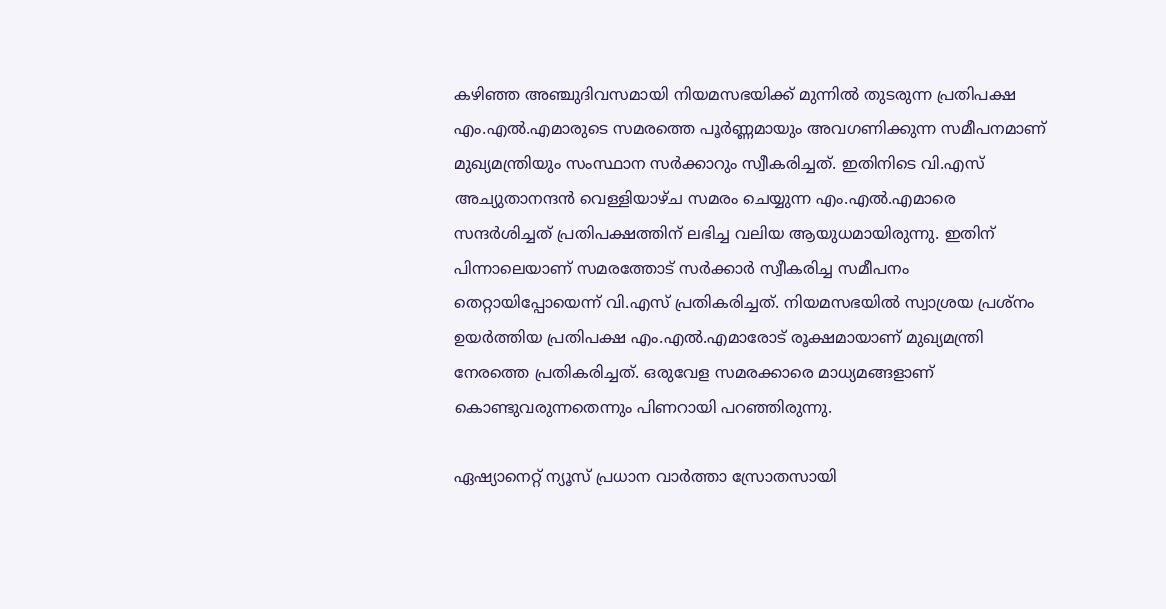കഴിഞ്ഞ അഞ്ചുദിവസമായി നിയമസഭയിക്ക് മുന്നില്‍ തുടരുന്ന പ്രതിപക്ഷ എം.എല്‍.എമാരുടെ സമരത്തെ പൂര്‍ണ്ണമായും അവഗണിക്കുന്ന സമീപനമാണ് മുഖ്യമന്ത്രിയും സംസ്ഥാന സര്‍ക്കാറും സ്വീകരിച്ചത്. ഇതിനിടെ വി.എസ് അച്യുതാനന്ദന്‍ വെള്ളിയാഴ്ച സമരം ചെയ്യുന്ന എം.എല്‍.എമാരെ സന്ദര്‍ശിച്ചത് പ്രതിപക്ഷത്തിന് ലഭിച്ച വലിയ ആയുധമായിരുന്നു. ഇതിന് പിന്നാലെയാണ് സമരത്തോട് സര്‍ക്കാര്‍ സ്വീകരിച്ച സമീപനം തെറ്റായിപ്പോയെന്ന് വി.എസ് പ്രതികരിച്ചത്. നിയമസഭയില്‍ സ്വാശ്രയ പ്രശ്നം ഉയര്‍ത്തിയ പ്രതിപക്ഷ എം.എല്‍.എമാരോട് രൂക്ഷമായാണ് മുഖ്യമന്ത്രി നേരത്തെ പ്രതികരിച്ചത്. ഒരുവേള സമരക്കാരെ മാധ്യമങ്ങളാണ് കൊണ്ടുവരുന്നതെന്നും പിണറായി പറഞ്ഞിരുന്നു.

ഏഷ്യാനെറ്റ് ന്യൂസ് പ്രധാന വാർത്താ സ്രോതസായി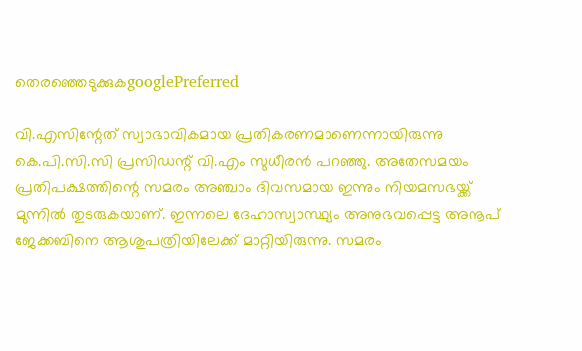തെരഞ്ഞെടുക്കുകgooglePreferred

വി.എസിന്റേത് സ്വാഭാവികമായ പ്രതികരണമാണെന്നായിരുന്നു കെ.പി.സി.സി പ്രസിഡന്റ് വി.എം സുധീരന്‍ പറഞ്ഞു. അതേസമയം പ്രതിപക്ഷത്തിന്റെ സമരം അഞ്ചാം ദിവസമായ ഇന്നും നിയമസഭയ്ക്ക് മുന്നില്‍ തുടരുകയാണ്. ഇന്നലെ ദേഹാസ്വാസ്ഥ്യം അനുഭവപ്പെട്ട അനൂപ് ജേക്കബിനെ ആശുപത്രിയിലേക്ക് മാറ്റിയിരുന്നു. സമരം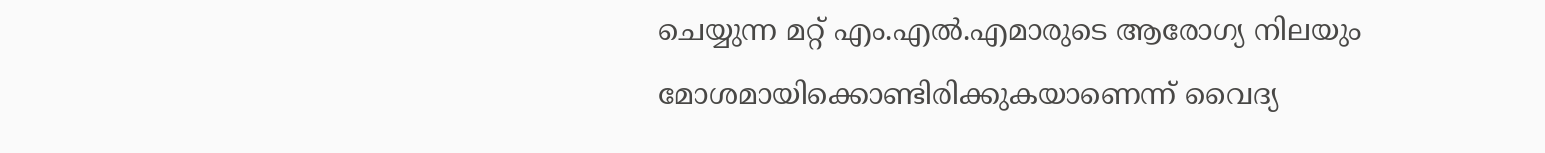ചെയ്യുന്ന മറ്റ് എം.എല്‍.എമാരുടെ ആരോഗ്യ നിലയും മോശമായിക്കൊണ്ടിരിക്കുകയാണെന്ന് വൈദ്യ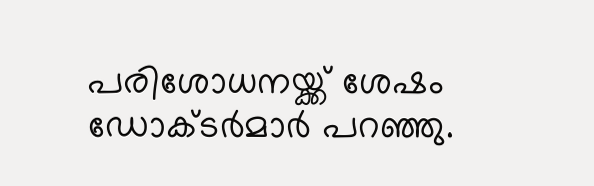പരിശോധനയ്ക്ക് ശേഷം ഡോക്ടര്‍മാര്‍ പറഞ്ഞു.